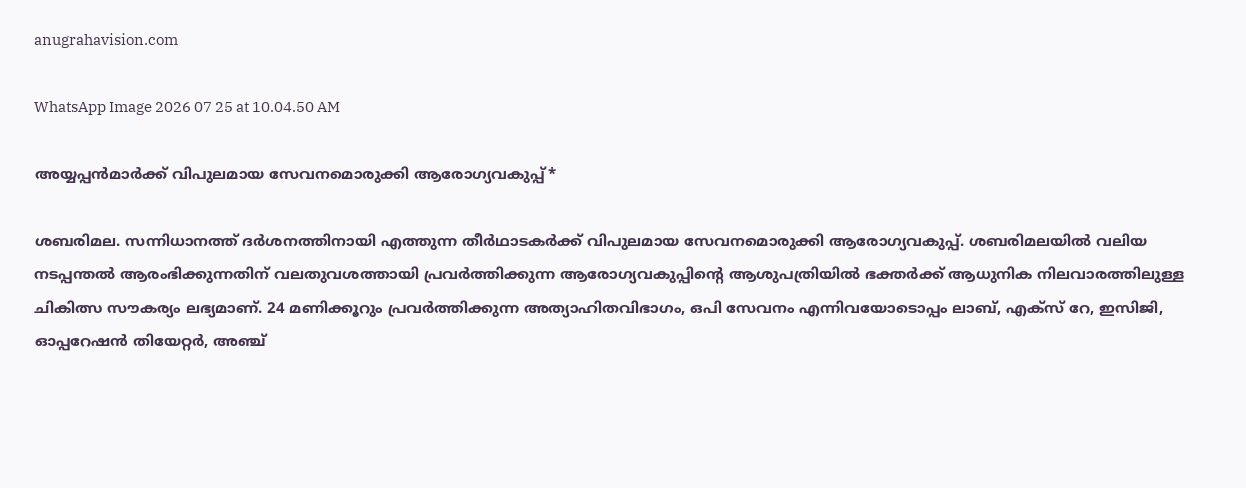anugrahavision.com

WhatsApp Image 2026 07 25 at 10.04.50 AM

അയ്യപ്പന്‍മാര്‍ക്ക് വിപുലമായ സേവനമൊരുക്കി ആരോഗ്യവകുപ്പ്*

ശബരിമല. സന്നിധാനത്ത് ദര്‍ശനത്തിനായി എത്തുന്ന തീര്‍ഥാടകര്‍ക്ക് വിപുലമായ സേവനമൊരുക്കി ആരോഗ്യവകുപ്പ്. ശബരിമലയില്‍ വലിയ നടപ്പന്തല്‍ ആരംഭിക്കുന്നതിന് വലതുവശത്തായി പ്രവര്‍ത്തിക്കുന്ന ആരോഗ്യവകുപ്പിന്റെ ആശുപത്രിയില്‍ ഭക്തര്‍ക്ക് ആധുനിക നിലവാരത്തിലുള്ള ചികിത്സ സൗകര്യം ലഭ്യമാണ്. 24 മണിക്കൂറും പ്രവര്‍ത്തിക്കുന്ന അത്യാഹിതവിഭാഗം, ഒപി സേവനം എന്നിവയോടൊപ്പം ലാബ്, എക്സ് റേ, ഇസിജി, ഓപ്പറേഷന്‍ തിയേറ്റര്‍, അഞ്ച്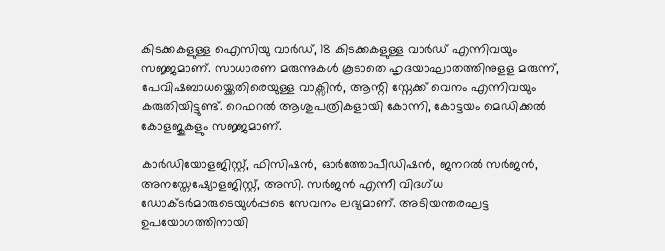കിടക്കകളുള്ള ഐസിയു വാര്‍ഡ്, 18 കിടക്കകളുള്ള വാര്‍ഡ് എന്നിവയും സജ്ജമാണ്. സാധാരണ മരുന്നുകള്‍ കൂടാതെ ഹൃദയാഘാതത്തിനുളള മരുന്ന്, പേവിഷബാധയ്ക്കെതിരെയുള്ള വാക്സിന്‍, ആന്റി സ്നേക്ക് വെനം എന്നിവയും കരുതിയിട്ടുണ്ട്. റെഫറല്‍ ആശുപത്രികളായി കോന്നി, കോട്ടയം മെഡിക്കല്‍ കോളജുകളും സജ്ജമാണ്.

കാര്‍ഡിയോളജിസ്റ്റ്, ഫിസിഷന്‍, ഓര്‍ത്തോപീഡിഷന്‍, ജനറല്‍ സര്‍ജന്‍, അനസ്തേഷ്യോളജിസ്റ്റ്, അസി. സര്‍ജന്‍ എന്നീ വിദഗ്ധ ഡോക്ടര്‍മാരുടെയുൾപ്പടെ സേവനം ലഭ്യമാണ്. അടിയന്തരഘട്ട ഉപയോഗത്തിനായി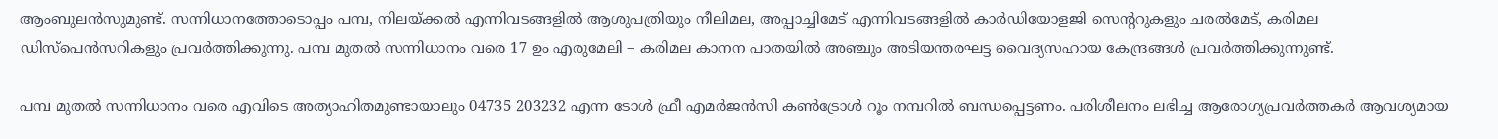ആംബുലന്‍സുമുണ്ട്. സന്നിധാനത്തോടൊപ്പം പമ്പ, നിലയ്ക്കല്‍ എന്നിവടങ്ങളില്‍ ആശുപത്രിയും നീലിമല, അപ്പാച്ചിമേട് എന്നിവടങ്ങളില്‍ കാര്‍ഡിയോളജി സെന്ററുകളും ചരല്‍മേട്, കരിമല ഡിസ്പെന്‍സറികളും പ്രവര്‍ത്തിക്കുന്നു. പമ്പ മുതല്‍ സന്നിധാനം വരെ 17 ഉം എരുമേലി – കരിമല കാനന പാതയില്‍ അഞ്ചും അടിയന്തരഘട്ട വൈദ്യസഹായ കേന്ദ്രങ്ങള്‍ പ്രവര്‍ത്തിക്കുന്നുണ്ട്.

പമ്പ മുതല്‍ സന്നിധാനം വരെ എവിടെ അത്യാഹിതമുണ്ടായാലും 04735 203232 എന്ന ടോള്‍ ഫ്രീ എമര്‍ജന്‍സി കണ്‍ട്രോള്‍ റൂം നമ്പറില്‍ ബന്ധപ്പെട്ടണം. പരിശീലനം ലഭിച്ച ആരോഗ്യപ്രവര്‍ത്തകര്‍ ആവശ്യമായ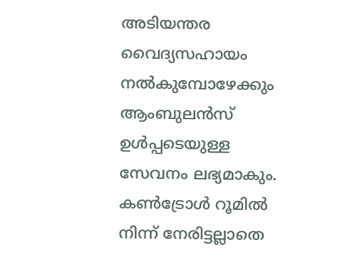അടിയന്തര വൈദ്യസഹായം നല്‍കുമ്പോഴേക്കും ആംബുലന്‍സ് ഉള്‍പ്പടെയുള്ള സേവനം ലഭ്യമാകും. കണ്‍ട്രോള്‍ റൂമില്‍ നിന്ന് നേരിട്ടല്ലാതെ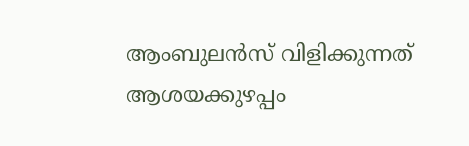ആംബുലന്‍സ് വിളിക്കുന്നത് ആശയക്കുഴപ്പം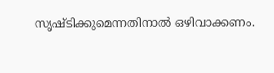സൃഷ്ടിക്കുമെന്നതിനാല്‍ ഒഴിവാക്കണം.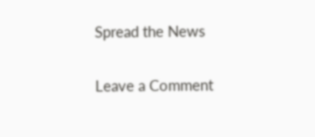Spread the News

Leave a Comment